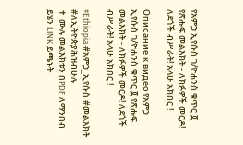የአምኃ ኢየሱስ ገ/ዮሐንስ ቁጥር ፬ የጽሑፍ መልእክት - ለክፉዎች መርዶ! ለደጎች ብሥራት! አላሁ አክበር !

Описание к видео የአምኃ ኢየሱስ ገ/ዮሐንስ ቁጥር ፬ የጽሑፍ መልእክት - ለክፉዎች መርዶ! ለደጎች ብሥራት! አላሁ አክበር !

#Ethiopia #አምኃ_ኢየሱስ #መልእክት #ለኢትዮጵያሕዝብሁሉ
✝ ሙሉ መልእክቱን በPDF ለማንበብ ይሄን LINK ይጫኑት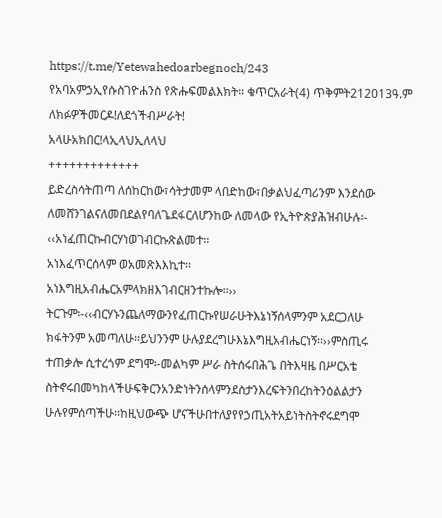https://t.me/Yetewahedoarbegnoch/243
የአባአምኃኢየሱስገዮሐንስ የጽሑፍመልእክት፡፡ ቁጥርአራት(4) ጥቅምት212013ዓ.ም
ለክፉዎችመርዶ!ለደጎችብሥራት!
አላሁአክበር!ላኢላህኢለላህ
+++++++++++++
ይድረስሳትጠጣ ለሰከርከው፣ሳትታመም ላበድከው፣በቃልህፈጣሪንም እንደሰው
ለመሸንገልናለመበደልየባለጌደፋርለሆንከው ለመላው የኢትዮጵያሕዝብሁሉ፡-
‹‹አነፈጠርኩብርሃነወገብርኩጽልመተ፡፡
አነእፈጥርሰላም ወአመጽእእኪተ፡፡
አነእግዚአብሔርአምላክዘእገብርዘንተኩሎ፡፡››
ትርጉም፡-‹‹ብርሃኑንጨለማውንየፈጠርኩየሠራሁትእኔነኝሰላምንም አደርጋለሁ
ክፋትንም አመጣለሁ፡፡ይህንንም ሁሉያደረግሁእኔእግዚአብሔርነኝ፡፡››ምስጢሩ
ተጠቃሎ ሲተረጎም ደግሞ፡-መልካም ሥራ ስትሰሩበሕጌ በትእዛዜ በሥርአቴ
ስትኖሩበመካከላችሁፍቅርንአንድነትንሰላምንደስታንእረፍትንበረከትንዕልልታን
ሁሉየምሰጣችሁ፡፡ከዚህውጭ ሆናችሁበተለያየየኃጢአትአይነትስትኖሩደግሞ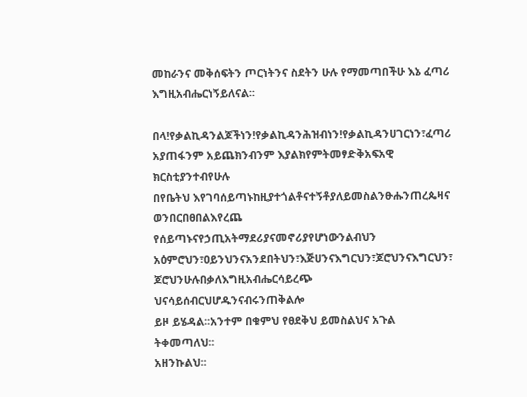መከራንና መቅሰፍትን ጦርነትንና ስደትን ሁሉ የማመጣበችሁ እኔ ፈጣሪ
እግዚአብሔርነኝይለናል፡፡

በላ!የቃልኪዳንልጆችነን!የቃልኪዳንሕዝብነን!የቃልኪዳንሀገርነን፣ፈጣሪ
አያጠፋንም አይጨክንብንም እያልክየምትመፃድቅአፍአዊ ክርስቲያንተብየሁሉ
በየቤትህ እየገባሰይጣኑከዚያተጎልቶናተኝቶያለይመስልንፁሑንጠረጴዛና
ወንበርበፀበልእየረጨ የሰይጣኑናየኃጢአትማደሪያናመኖሪያየሆነውንልብህን
አዕምሮህን፣ዐይንህንናአንደበትህን፣እጅሀንናእግርህን፣ጆሮህንናእግርህን፣
ጆሮህንሁሉበቃለእግዚአብሔርሳይረጭ ህናሳይሰብርህሆዱንናብሩንጠቅልሎ
ይዞ ይሄዳል፡፡አንተም በቁምህ የፀደቅህ ይመስልህና አጉል ትቀመጣለህ፡፡
አዘንኩልህ፡፡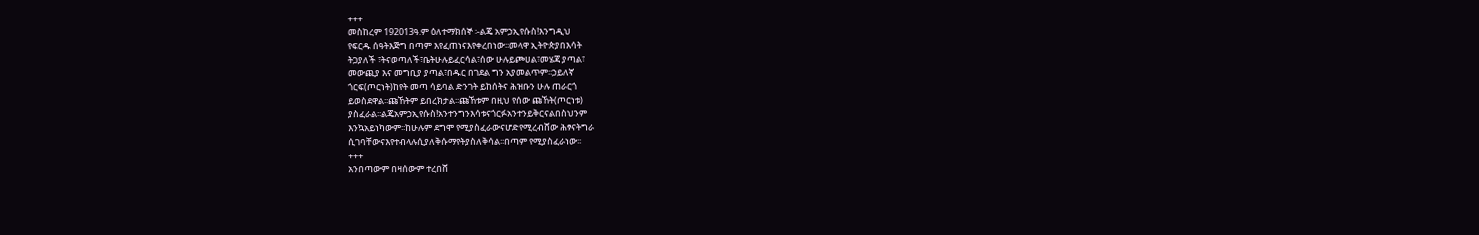+++
መስከረም 192013ዓ.ም ዕለተማክሰኞ ፡-ልጄ አምኃኢየሱስ!እንግዲህ
የፍርዱ ሰዓትእጅግ በጣም እየፈጠነናእየቀረበነው፡፡መላዋ ኢትዮጵያበእሳት
ትጋያለች ፣ትናወጣለች፣ቤትሁሉይፈርሳል፣ሰው ሁሉይጮሀል፣መሄጃ ያጣል፣
መውጪያ እና መግቢያ ያጣል፣በዱር በገደል ግን አያመልጥም፡፡ኃይለኛ
ጎርፍ(ጦርነት)ከየት መጣ ሳይባል ድንገት ይከሰትና ሕዝቡን ሁሉ ጠራርጎ
ይወስደዋል፡፡ጩኸትም ይበረክታል፡፡ጩኸቱም በዚህ የሰው ጩኸት(ጦርነቱ)
ያስፈራል፡፡ልጄአምኃኢየሱስ!አንተንግንእሳቱናጎርፉአንተንይቅርናልበስህንም
እንኳአይነካውም፡፡ከሁሉም ደግሞ የሚያስፈራውናሆድየሚረብሸው ሕፃናትግራ
ሲገባቸውናእየተብላሉሲያለቅሱማየትያስለቅሳል፡፡በጣም የሚያስፈራነው፡፡
+++
አንበጣውም በዛሰውም ተረበሸ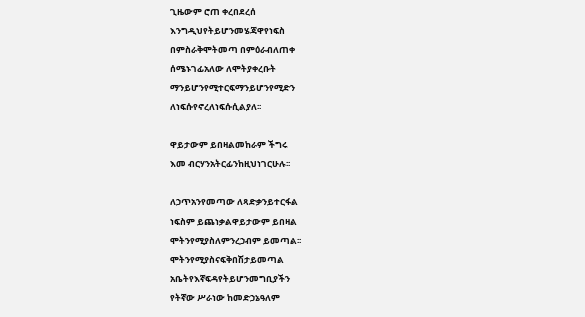ጊዜውም ሮጠ ቀረበደረሰ
እንግዲህየትይሆንመሄጃዋየነፍስ
በምስራቅሞትመጣ በምዕራብለጠቀ
ሰሜኑገፊአለው ለሞትያቀረቡት
ማንይሆንየሚተርፍማንይሆንየሚድን
ለነፍሱየኖረለነፍሱሲልያለ፡፡

ዋይታውም ይበዛልመከራም ችግሩ
እመ ብርሃንአትርፊንከዚህነገርሁሉ፡፡

ለኃጥአንየመጣው ለጻድቃንይተርፋል
ነፍስም ይጨነቃልዋይታውም ይበዛል
ሞትንየሚያስለምንረኃብም ይመጣል፡፡
ሞትንየሚያስናፍቅበሽታይመጣል
አቤትየእኛፍዳየትይሆንመግቢያችን
የትኛው ሥራነው ከመድኃኔዓለም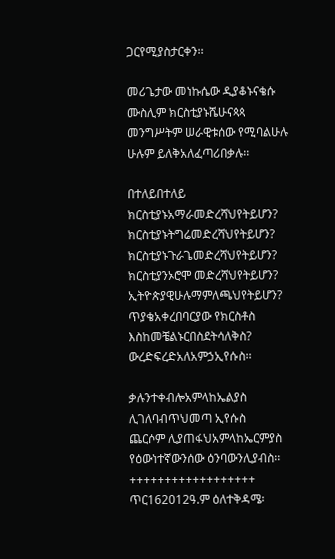ጋርየሚያስታርቀን፡፡

መሪጌታው መነኩሴው ዲያቆኑናቄሱ
ሙስሊም ክርስቲያኑሼሁናጳጳ
መንግሥትም ሠራዊቱሰው የሚባልሁሉ
ሁሉም ይለቅአለፈጣሪበቃሉ፡፡

በተለይበተለይ
ክርስቲያኑአማራመድረሻህየትይሆን?
ክርስቲያኑትግሬመድረሻህየትይሆን?
ክርስቲያኑጉራጌመድረሻህየትይሆን?
ክርስቲያንኦሮሞ መድረሻህየትይሆን?
ኢትዮጵያዊሁሉማምለጫህየትይሆን?
ጥያቄአቀረበባርያው የክርስቶስ
እስከመቼልኑርበስደትሳለቅስ?
ውረድፍረድአለአምኃኢየሱስ፡፡

ቃሉንተቀብሎአምላከኤልያስ
ሊገለባብጥህመጣ ኢየሱስ
ጨርሶም ሊያጠፋህአምላከኤርምያስ
የዕውነተኛውንሰው ዕንባውንሊያብስ፡፡
++++++++++++++++++
ጥር162012ዓ.ም ዕለተቅዳሜ፡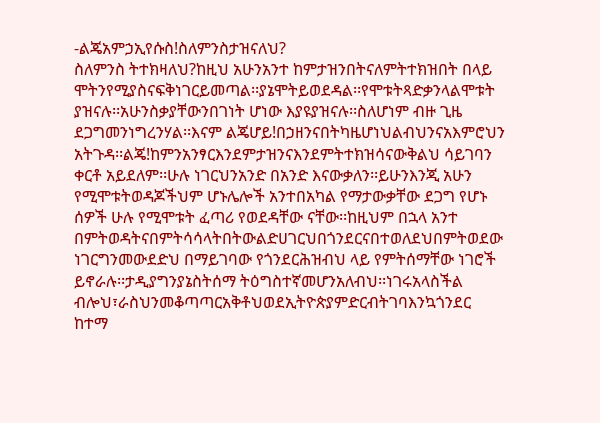-ልጄአምኃኢየሱስ!ስለምንስታዝናለህ?
ስለምንስ ትተክዛለህ?ከዚህ አሁንአንተ ከምታዝንበትናለምትተክዝበት በላይ
ሞትንየሚያስናፍቅነገርይመጣል፡፡ያኔሞትይወደዳል፡፡የሞቱትጻድቃንላልሞቱት
ያዝናሉ፡፡አሁንስቃያቸውንበገነት ሆነው እያዩያዝናሉ፡፡ስለሆነም ብዙ ጊዜ
ደጋግመንነግረንሃል፡፡እናም ልጄሆይ!በኃዘንናበትካዜሆነህልብህንናአእምሮህን
አትጉዳ፡፡ልጄ!ከምንአንፃርእንደምታዝንናእንደምትተክዝሳናውቅልህ ሳይገባን
ቀርቶ አይደለም፡፡ሁሉ ነገርህንአንድ በአንድ እናውቃለን፡፡ይሁንእንጂ አሁን
የሚሞቱትወዳጆችህም ሆኑሌሎች አንተበአካል የማታውቃቸው ደጋግ የሆኑ
ሰዎች ሁሉ የሚሞቱት ፈጣሪ የወደዳቸው ናቸው፡፡ከዚህም በኋላ አንተ
በምትወዳትናበምትሳሳላትበትውልድሀገርህበጎንደርናበተወለደህበምትወደው
ነገርግንመውደድህ በማይገባው የጎንደርሕዝብህ ላይ የምትሰማቸው ነገሮች
ይኖራሉ፡፡ታዲያግንያኔስትሰማ ትዕግስተኛመሆንአለብህ፡፡ነገሩአላስችል
ብሎህ፣ራስህንመቆጣጣርአቅቶህወደኢትዮጵያምድርብትገባእንኳጎንደር
ከተማ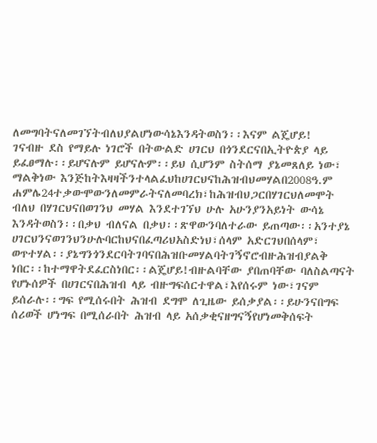ለመግባትናለመገኘትብለህያልሆነውሳኔእንዳትወስን፡፡እናም ልጄሆይ!
ገናብዙ ደስ የማይሉ ነገሮች በትውልድ ሀገርህ በጎንደርናበኢትዮጵያ ላይ
ይፈፀማሉ፡፡ይሆናሉም ይሆናሉም፡፡ይህ ሲሆንም ስትሰማ ያኔመጸለይ ነው፣
ማልቅነው እንጅከትእዛዛችንተላልፈህከሀገርህናከሕዝብህመሃልበ2008ዓ.ም
ሐምሌ24ተቃውሞውንለመምራትናለመባረክ፣ከሕዝብህጋርበሃገርህለመሞት
ብለህ በሃገርህናበወገንህ መሃል እንደተገኘህ ሁሉ አሁንያንአይነት ውሳኔ
እንዳትወስን፡፡በቃህ ብለናል በቃህ፡፡ጽዋውንባለተራው ይጠጣው፡፡አንተያኔ
ሀገርህንናወገንህንሁሉባርከህናበፈጣሪህአስድነህ፣ሰላም አድርገህበሰላም፣
ወጥተሃል፡፡ያኔግንጎንደርባትገባናበሕዝቡመሃልባትገኝኖሮብዙሕዝብያልቅ
ነበር፡፡ከተማዋትደፈርስነበር፡፡ልጄሆይ!ብዙልባቸው ያበጠባቸው ባለስልጣናት
የሆኑሰዎች በሀገርናበሕዝብ ላይ ብዙግፍሰርተዋል፣እየሰሩም ነው፣ገናም
ይሰራሉ፡፡ግፍ የሚሰሩበት ሕዝብ ደግሞ ለጊዜው ይሰቃያል፡፡ይሁንናበግፍ
ሰሪወች ሆነግፍ በሚሰራበት ሕዝብ ላይ አሰቃቂናዘግናኝየሆነመቅሰፍት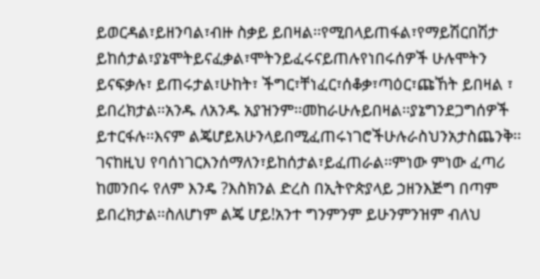ይወርዳል፣ይዘንባል፣ብዙ ስቃይ ይበዛል፡፡የሚበላይጠፋል፣የማይሽርበሽታ
ይከሰታል፣ያኔሞትይናፈቃል፣ሞትንይፈሩናይጠሉየነበሩሰዎች ሁሉሞትን
ይናፍቃሉ፣ ይጠሩታል፣ሁከት፣ ችግር፣ቸነፈር፣ሰቆቃ፣ጣዕር፣ጩኸት ይበዛል ፣
ይበረክታል፡፡አንዱ ለአንዱ አያዝንም፡፡መከራሁሉይበዛል፡፡ያኔግንደጋግሰዎች
ይተርፋሉ፡፡እናም ልጄሆይአሁንላይበሚፈጠሩነገሮችሁሉራስህንአታስጨንቅ፡፡
ገናከዚህ የባሰነገርእንሰማለን፣ይከሰታል፣ይፈጠራል፡፡ምነው ምነው ፈጣሪ
ከመንበሩ የለም እንዴ ?እስክንል ድረስ በኢትዮጵያላይ ኃዘንእጅግ በጣም
ይበረክታል፡፡ስለሆነም ልጄ ሆይ!አንተ ግንምንም ይሁንምንዝም ብለህ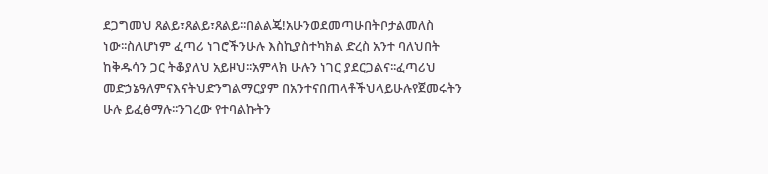ደጋግመህ ጸልይ፣ጸልይ፣ጸልይ፡፡በልልጄ!አሁንወደመጣሁበትቦታልመለስ
ነው፡፡ስለሆነም ፈጣሪ ነገሮችንሁሉ እስኪያስተካክል ድረስ አንተ ባለህበት
ከቅዱሳን ጋር ትቆያለህ አይዞህ፡፡አምላክ ሁሉን ነገር ያደርጋልና፡፡ፈጣሪህ
መድኃኔዓለምናእናትህድንግልማርያም በአንተናበጠላቶችህላይሁሉየጀመሩትን
ሁሉ ይፈፅማሉ፡፡ንገረው የተባልኩትን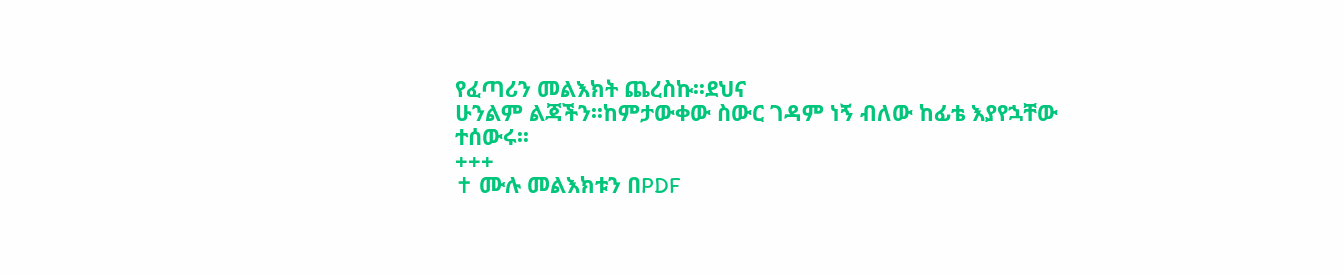የፈጣሪን መልእክት ጨረስኩ፡፡ደህና
ሁንልም ልጃችን፡፡ከምታውቀው ስውር ገዳም ነኝ ብለው ከፊቴ እያየኋቸው
ተሰውሩ፡፡
+++
✝ ሙሉ መልእክቱን በPDF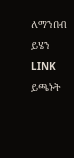ለማንበብ ይሄን LINK ይጫኑት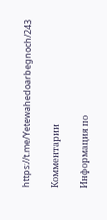https://t.me/Yetewahedoarbegnoch/243

Комментарии

Информация по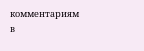комментариям в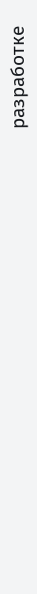разработке